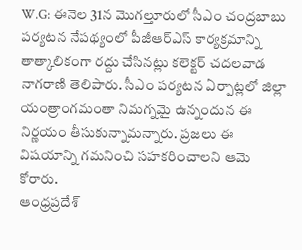W.G: ఈనెల 31న మొగల్తూరులో సీఎం చంద్రబాబు పర్యటన నేపథ్యంలో పీజీఆర్ఎస్ కార్యక్రమాన్ని తాత్కాలికంగా రద్దు చేసినట్లు కలెక్టర్ చదలవాడ నాగరాణి తెలిపారు. సీఎం పర్యటన ఏర్పాట్లలో జిల్లా యంత్రాంగమంతా నిమగ్నమై ఉన్నందున ఈ నిర్ణయం తీసుకున్నామన్నారు. ప్రజలు ఈ విషయాన్ని గమనించి సహకరించాలని ఆమె కోరారు.
ఆంధ్రప్రదేశ్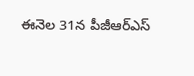ఈనెల 31న పీజీఆర్ఎస్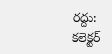రద్దు: కలెక్టర్